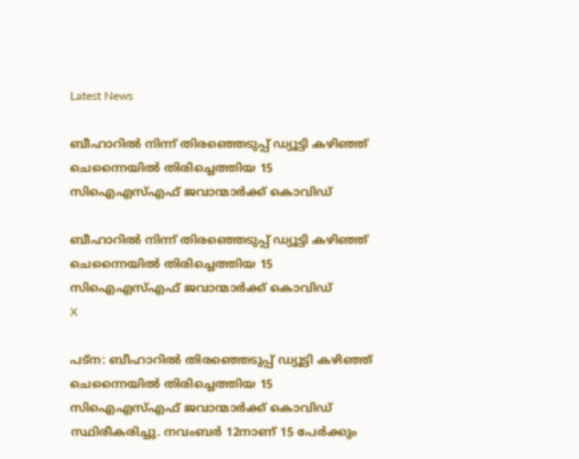Latest News

ബീഹാറില്‍ നിന്ന് തിരഞ്ഞെടുപ്പ് ഡ്യൂട്ടി കഴിഞ്ഞ് ചെന്നൈയില്‍ തിരിച്ചെത്തിയ 15 സിഐഎസ്എഫ് ജവാന്മാര്‍ക്ക് കൊവിഡ്

ബീഹാറില്‍ നിന്ന് തിരഞ്ഞെടുപ്പ് ഡ്യൂട്ടി കഴിഞ്ഞ് ചെന്നൈയില്‍ തിരിച്ചെത്തിയ 15 സിഐഎസ്എഫ് ജവാന്മാര്‍ക്ക് കൊവിഡ്
X

പട്‌ന: ബീഹാറില്‍ തിരഞ്ഞെടുപ്പ് ഡ്യൂട്ടി കഴിഞ്ഞ് ചെന്നൈയില്‍ തിരിച്ചെത്തിയ 15 സിഐഎസ്എഫ് ജവാന്മാര്‍ക്ക് കൊവിഡ് സ്ഥിരീകരിച്ചു. നവംബര്‍ 12നാണ് 15 പേര്‍ക്കും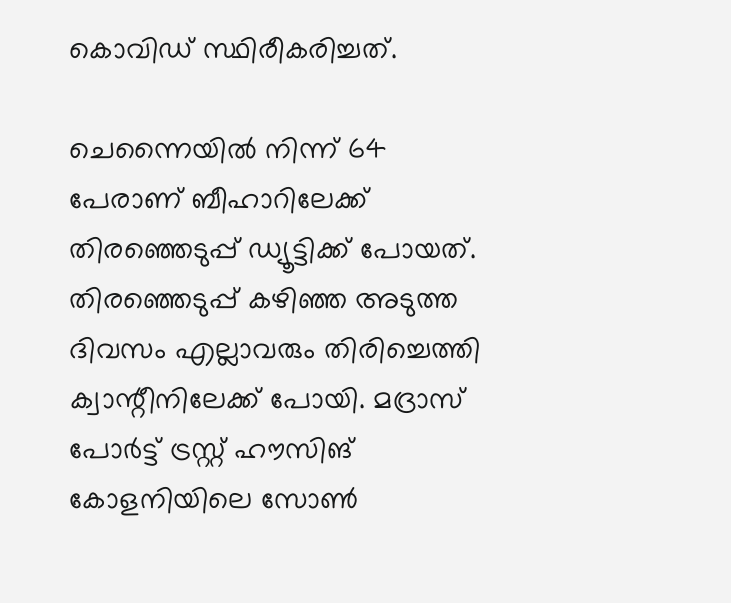കൊവിഡ് സ്ഥിരീകരിച്ചത്.

ചെന്നൈയില്‍ നിന്ന് 64 പേരാണ് ബീഹാറിലേക്ക് തിരഞ്ഞെടുപ്പ് ഡ്യൂട്ടിക്ക് പോയത്. തിരഞ്ഞെടുപ്പ് കഴിഞ്ഞ അടുത്ത ദിവസം എല്ലാവരും തിരിച്ചെത്തി ക്വാന്റീനിലേക്ക് പോയി. മദ്രാസ് പോര്‍ട്ട് ട്രസ്റ്റ് ഹൗസിങ് കോളനിയിലെ സോണ്‍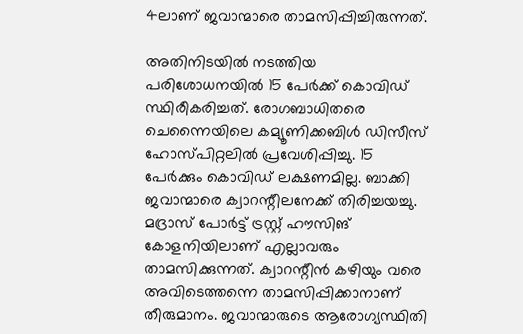4ലാണ് ജവാന്മാരെ താമസിപ്പിച്ചിരുന്നത്.

അതിനിടയില്‍ നടത്തിയ പരിശോധനയില്‍ 15 പേര്‍ക്ക് കൊവിഡ് സ്ഥിരീകരിച്ചത്. രോഗബാധിതരെ ചെന്നൈയിലെ കമ്യൂണിക്കബിള്‍ ഡിസീസ് ഹോസ്പിറ്റലില്‍ പ്രവേശിപ്പിച്ചു. 15 പേര്‍ക്കും കൊവിഡ് ലക്ഷണമില്ല. ബാക്കി ജവാന്മാരെ ക്വാറന്റീലനേക്ക് തിരിച്ചയച്ചു. മദ്രാസ് പോര്‍ട്ട് ട്രസ്റ്റ് ഹൗസിങ് കോളനിയിലാണ് എല്ലാവരും താമസിക്കുന്നത്. ക്വാറന്റീന്‍ കഴിയും വരെ അവിടെത്തന്നെ താമസിപ്പിക്കാനാണ് തീരുമാനം. ജവാന്മാരുടെ ആരോഗ്യസ്ഥിതി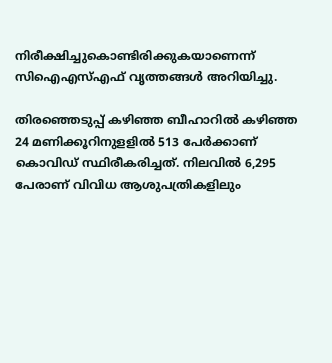നിരീക്ഷിച്ചുകൊണ്ടിരിക്കുകയാണെന്ന് സിഐഎസ്എഫ് വൃത്തങ്ങള്‍ അറിയിച്ചു.

തിരഞ്ഞെടുപ്പ് കഴിഞ്ഞ ബീഹാറില്‍ കഴിഞ്ഞ 24 മണിക്കൂറിനുളളില്‍ 513 പേര്‍ക്കാണ് കൊവിഡ് സ്ഥിരീകരിച്ചത്. നിലവില്‍ 6,295 പേരാണ് വിവിധ ആശുപത്രികളിലും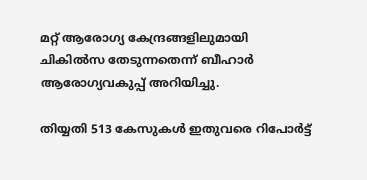മറ്റ് ആരോഗ്യ കേന്ദ്രങ്ങളിലുമായി ചികില്‍സ തേടുന്നതെന്ന് ബീഹാര്‍ ആരോഗ്യവകുപ്പ് അറിയിച്ചു.

തിയ്യതി 513 കേസുകള്‍ ഇതുവരെ റിപോര്‍ട്ട്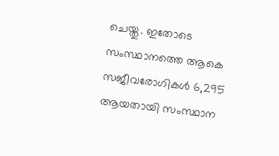ചെയ്തു. ഇതോടെ സംസ്ഥാനത്തെ ആകെ സജീവരോഗികള്‍ 6,295 ആയതായി സംസ്ഥാന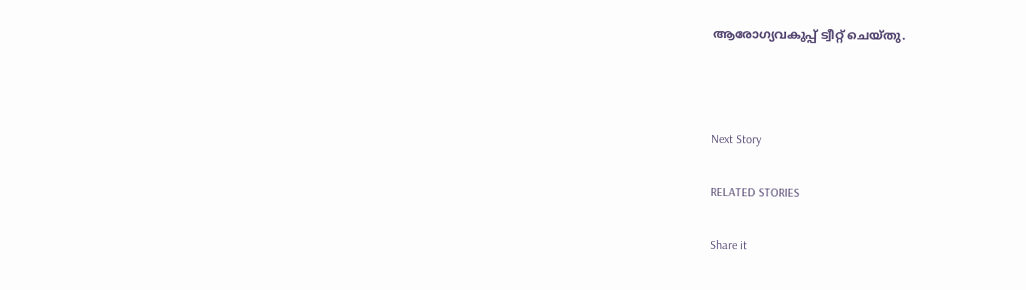ആരോഗ്യവകുപ്പ് ട്വീറ്റ് ചെയ്തു.



Next Story

RELATED STORIES

Share it